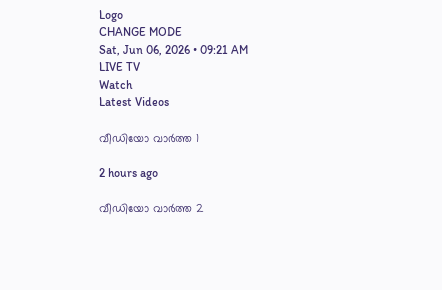Logo
CHANGE MODE
Sat, Jun 06, 2026 • 09:21 AM
LIVE TV
Watch
Latest Videos

വീഡിയോ വാർത്ത 1

2 hours ago

വീഡിയോ വാർത്ത 2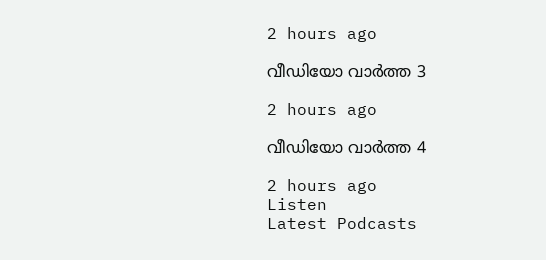2 hours ago

വീഡിയോ വാർത്ത 3

2 hours ago

വീഡിയോ വാർത്ത 4

2 hours ago
Listen
Latest Podcasts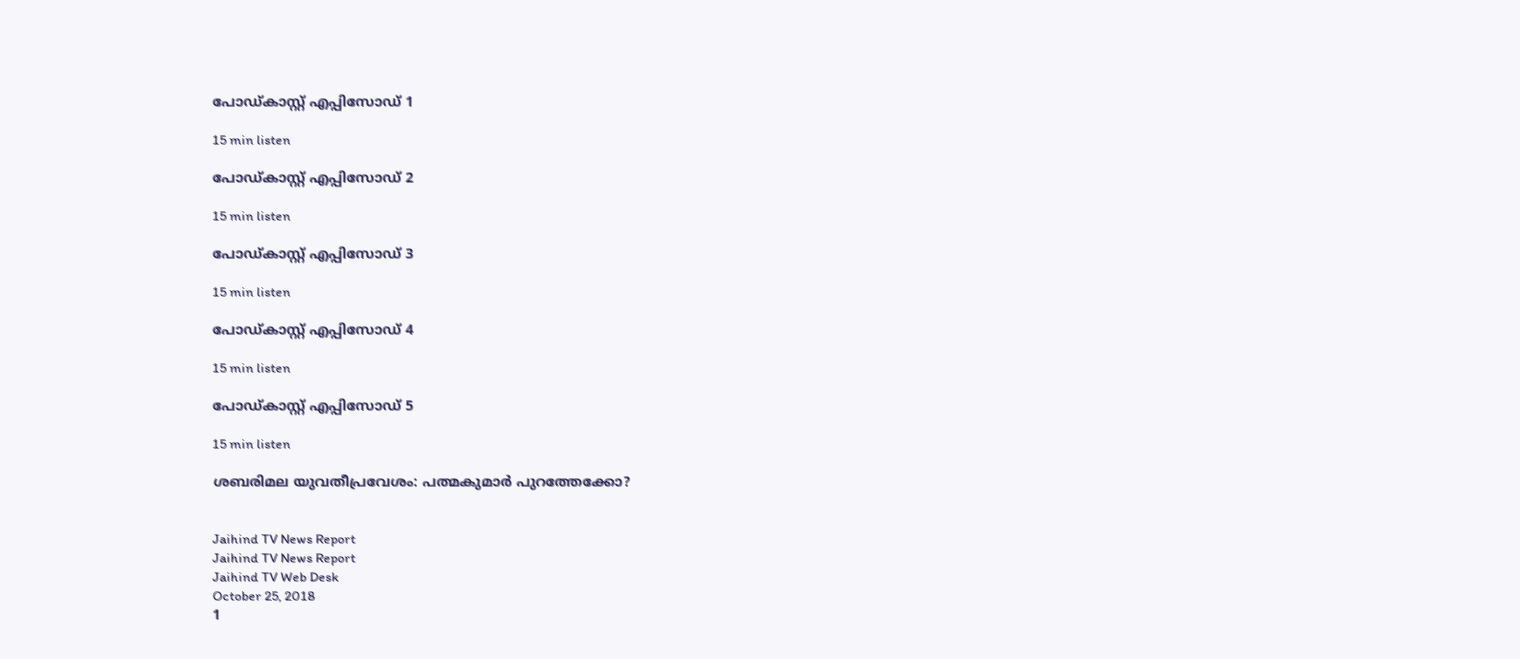പോഡ്കാസ്റ്റ് എപ്പിസോഡ് 1

15 min listen

പോഡ്കാസ്റ്റ് എപ്പിസോഡ് 2

15 min listen

പോഡ്കാസ്റ്റ് എപ്പിസോഡ് 3

15 min listen

പോഡ്കാസ്റ്റ് എപ്പിസോഡ് 4

15 min listen

പോഡ്കാസ്റ്റ് എപ്പിസോഡ് 5

15 min listen

ശബരിമല യുവതീപ്രവേശം: പത്മകുമാർ പുറത്തേക്കോ?


Jaihind TV News Report
Jaihind TV News Report
Jaihind TV Web Desk
October 25, 2018
1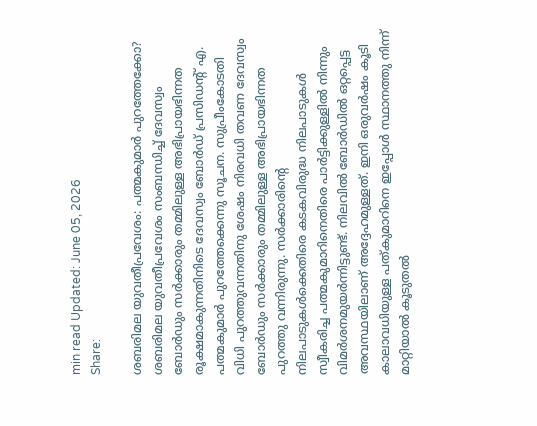min read Updated: June 05, 2026
Share:

ശബരിമല യുവതീപ്രവേശം: പത്മകുമാർ പുറത്തേക്കോ?
ശബരിമല യുവതീപ്രവേശം സംബന്ധിച്ച് ദേവസ്വം ബോർഡും സർക്കാരും തമ്മിലുള്ള അഭിപ്രായഭിന്നത രൂക്ഷമാകുന്നതിനിടെ ദേവസ്വം ബോർഡ് പ്രസിഡന്റ് എ. പത്മകുമാർ പുറത്തേക്കെന്നു സൂചന. സുപ്രീംകോടതി വിധി പുറത്തുവന്നതിനു ശേഷം നിരവധി തവണ ദേവസ്വം ബോർഡും സർക്കാരും തമ്മിലുള്ള അഭിപ്രായഭിന്നത പുറത്തു വന്നിരുന്നു. സർക്കാരിന്റെ നിലപാടുകൾക്കെതിരെ കടകവിരുദ്ധ നിലപാടുകൾ സ്വീകരിച്ച പത്മകുമാറിനെതിരെ പാർട്ടിക്കുള്ളിൽ നിന്നും വിമർശനമുയർന്നിട്ടുണ്ട്. നിലവിൽ ബോർഡിൽ ഒറ്റപ്പെട്ട അവസ്ഥയിലാണ് അദ്ദേഹമുള്ളത്. ഇനി ഒരുവർഷം കൂടി കാലാവധിയുള്ള പത്കുമാറിനെ ഇപ്പോൾ സ്ഥാനത്തു നിന്ന് മാറ്റിയാൽ കൂടുതൽ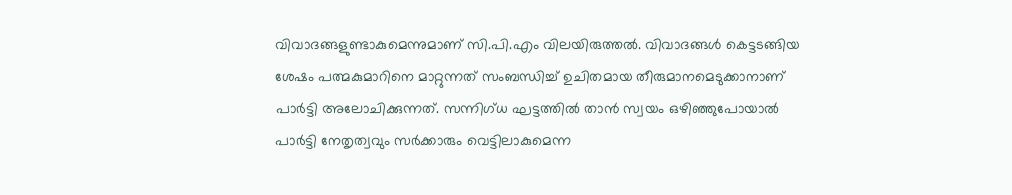വിവാദങ്ങളുണ്ടാകുമെന്നുമാണ് സി.പി.എം വിലയിരുത്തൽ. വിവാദങ്ങൾ കെട്ടടങ്ങിയ ശേഷം പത്മകുമാറിനെ മാറ്റുന്നത് സംബന്ധിച്ച് ഉചിതമായ തീരുമാനമെടുക്കാനാണ് പാർട്ടി അലോചിക്കുന്നത്. സന്നിഗ്ധ ഘട്ടത്തിൽ താൻ സ്വയം ഒഴിഞ്ഞുപോയാൽ പാർട്ടി നേതൃത്വവും സർക്കാരും വെട്ടിലാകുമെന്ന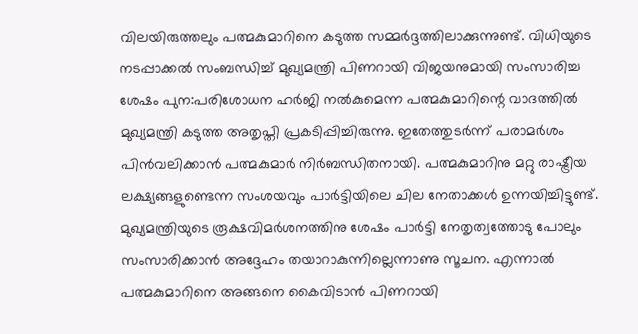വിലയിരുത്തലും പത്മകുമാറിനെ കടുത്ത സമ്മർദ്ദത്തിലാക്കുന്നുണ്ട്. വിധിയുടെ നടപ്പാക്കൽ സംബന്ധിച്ച് മുഖ്യമന്ത്രി പിണറായി വിജയനുമായി സംസാരിച്ച ശേഷം പുന:പരിശോധന ഹർജി നൽകുമെന്ന പത്മകുമാറിന്റെ വാദത്തിൽ മുഖ്യമന്ത്രി കടുത്ത അതൃപ്തി പ്രകടിപ്പിച്ചിരുന്നു. ഇതേത്തുടർന്ന് പരാമർശം പിൻവലിക്കാൻ പത്മകുമാർ നിർബന്ധിതനായി. പത്മകുമാറിനു മറ്റു രാഷ്ട്രീയ ലക്ഷ്യങ്ങളുണ്ടെന്ന സംശയവും പാർട്ടിയിലെ ചില നേതാക്കൾ ഉന്നയിച്ചിട്ടുണ്ട്. മുഖ്യമന്ത്രിയുടെ രൂക്ഷവിമർശനത്തിനു ശേഷം പാർട്ടി നേതൃത്വത്തോടു പോലും സംസാരിക്കാൻ അദ്ദേഹം തയാറാകുന്നില്ലെന്നാണു സൂചന. എന്നാൽ പത്മകുമാറിനെ അങ്ങനെ കൈവിടാൻ പിണറായി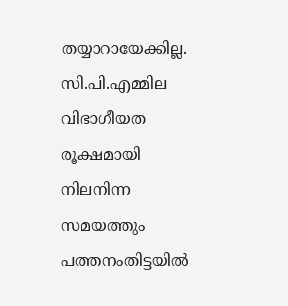തയ്യാറായേക്കില്ല. സി.പി.എമ്മില വിഭാഗീയത രൂക്ഷമായി നിലനിന്ന സമയത്തും പത്തനംതിട്ടയിൽ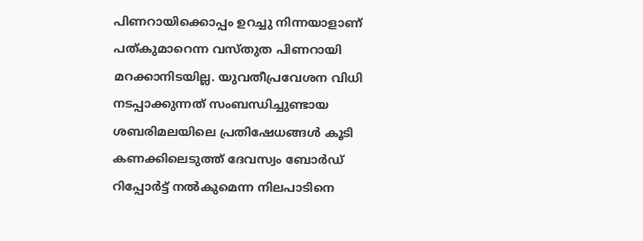പിണറായിക്കൊപ്പം ഉറച്ചു നിന്നയാളാണ് പത്കുമാറെന്ന വസ്തുത പിണറായി മറക്കാനിടയില്ല. യുവതീപ്രവേശന വിധി നടപ്പാക്കുന്നത് സംബന്ധിച്ചുണ്ടായ ശബരിമലയിലെ പ്രതിഷേധങ്ങൾ കൂടി കണക്കിലെടുത്ത് ദേവസ്വം ബോർഡ് റിപ്പോർട്ട് നൽകുമെന്ന നിലപാടിനെ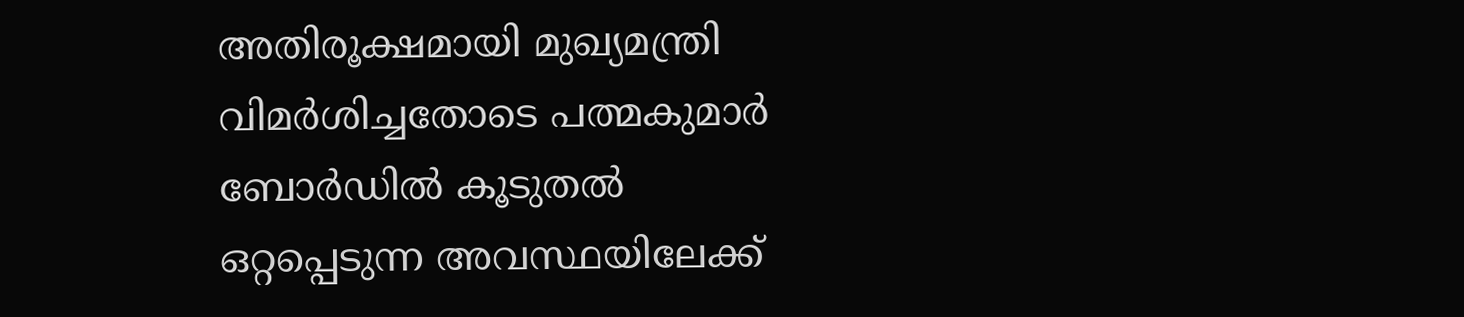അതിരൂക്ഷമായി മുഖ്യമന്ത്രി വിമർശിച്ചതോടെ പത്മകുമാർ ബോർഡിൽ കൂടുതൽ ഒറ്റപ്പെടുന്ന അവസ്ഥയിലേക്ക്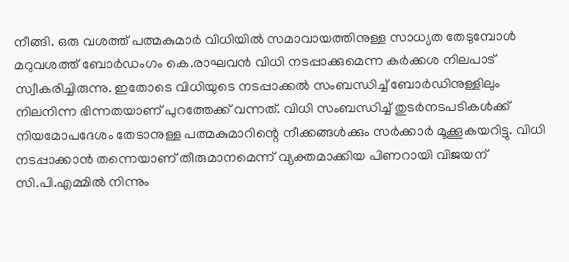നീങ്ങി. ഒരു വശത്ത് പത്മകുമാർ വിധിയിൽ സമാവായത്തിനുള്ള സാധ്യത തേടുമ്പോൾ മറുവശത്ത് ബോർഡംഗം കെ.രാഘവൻ വിധി നടപ്പാക്കുമെന്ന കർക്കശ നിലപാട് സ്വീകരിച്ചിരുന്നു. ഇതോടെ വിധിയുടെ നടപ്പാക്കൽ സംബന്ധിച്ച് ബോർഡിനുള്ളിലും നിലനിന്ന ഭിന്നതയാണ് പുറത്തേക്ക് വന്നത്. വിധി സംബന്ധിച്ച് തുടർനടപടികൾക്ക് നിയമോപദേശം തേടാനുള്ള പത്മകുമാറിന്റെ നീക്കങ്ങൾക്കും സർക്കാർ മൂക്കൂകയറിട്ടു. വിധി നടപ്പാക്കാൻ തന്നെയാണ് തീരുമാനമെന്ന് വ്യക്തമാക്കിയ പിണറായി വിജയന് സി.പി.എമ്മിൽ നിന്നും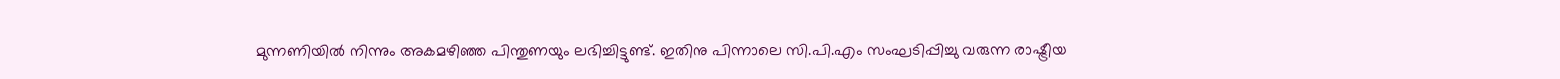മുന്നണിയിൽ നിന്നും അകമഴിഞ്ഞ പിന്തുണയും ലഭിച്ചിട്ടുണ്ട്. ഇതിനു പിന്നാലെ സി.പി.എം സംഘടിപ്പിച്ചു വരുന്ന രാഷ്ട്രീയ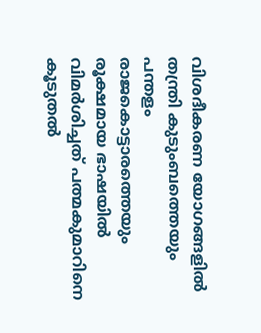വിശദീകരണ യോഗങ്ങളിൽ തന്ത്രി കുടുംബത്തെയും പന്തളം രാജകൊട്ടാരത്തെയും രൂക്ഷമായ ഭാഷയിൽ വിമർശിച്ചത് പത്മകുമാറിനെ കൂടുതൽ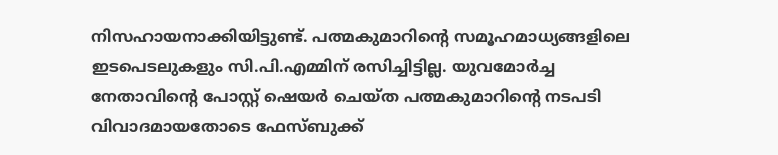നിസഹായനാക്കിയിട്ടുണ്ട്. പത്മകുമാറിന്‍റെ സമൂഹമാധ്യങ്ങളിലെ ഇടപെടലുകളും സി.പി.എമ്മിന് രസിച്ചിട്ടില്ല. യുവമോർച്ച നേതാവിന്‍റെ പോസ്റ്റ് ഷെയർ ചെയ്ത പത്മകുമാറിന്‍റെ നടപടി വിവാദമായതോടെ ഫേസ്ബുക്ക്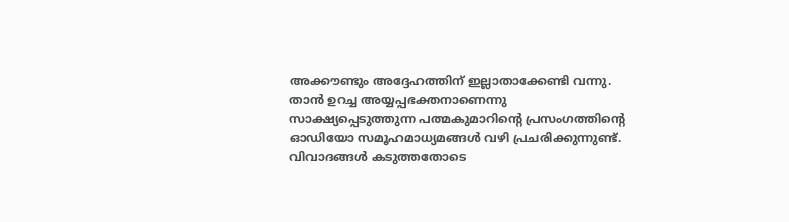അക്കൗണ്ടും അദ്ദേഹത്തിന് ഇല്ലാതാക്കേണ്ടി വന്നു. താൻ ഉറച്ച അയ്യപ്പഭക്തനാണെന്നു സാക്ഷ്യപ്പെടുത്തുന്ന പത്മകുമാറിന്റെ പ്രസംഗത്തിന്റെ ഓഡിയോ സമൂഹമാധ്യമങ്ങൾ വഴി പ്രചരിക്കുന്നുണ്ട്. വിവാദങ്ങൾ കടുത്തതോടെ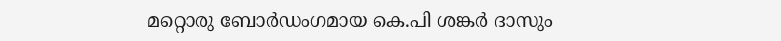മറ്റൊരു ബോർഡംഗമായ കെ.പി ശങ്കർ ദാസും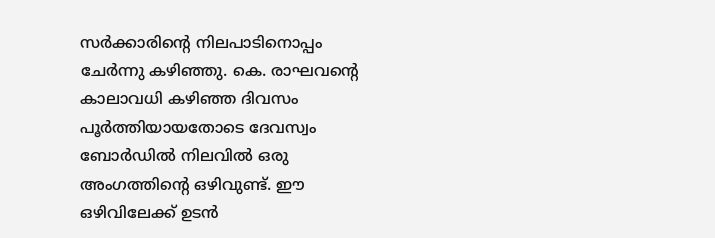സർക്കാരിന്റെ നിലപാടിനൊപ്പം ചേർന്നു കഴിഞ്ഞു. കെ. രാഘവന്‍റെ കാലാവധി കഴിഞ്ഞ ദിവസം പൂർത്തിയായതോടെ ദേവസ്വം ബോർഡിൽ നിലവിൽ ഒരു അംഗത്തിന്‍റെ ഒഴിവുണ്ട്. ഈ ഒഴിവിലേക്ക് ഉടൻ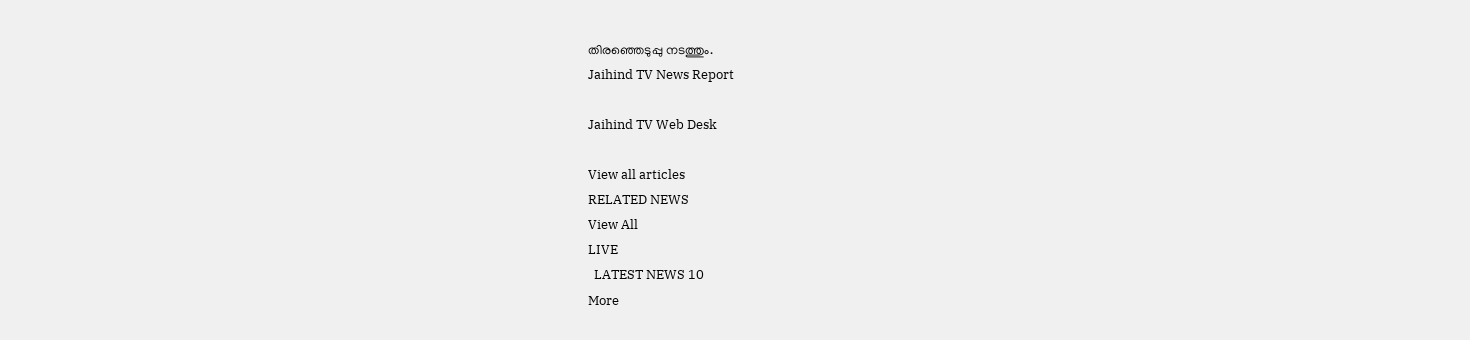തിരഞ്ഞെടുപ്പു നടത്തും.
Jaihind TV News Report

Jaihind TV Web Desk

View all articles
RELATED NEWS
View All
LIVE
  LATEST NEWS 10
More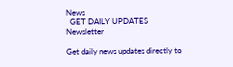News
  GET DAILY UPDATES
Newsletter

Get daily news updates directly to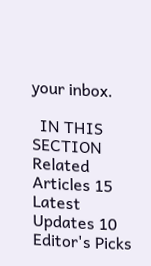your inbox.

  IN THIS SECTION
Related Articles 15
Latest Updates 10
Editor's Picks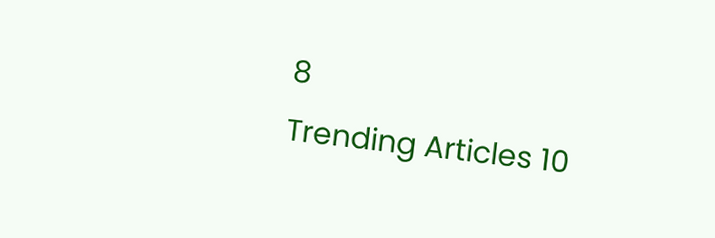8
Trending Articles 10